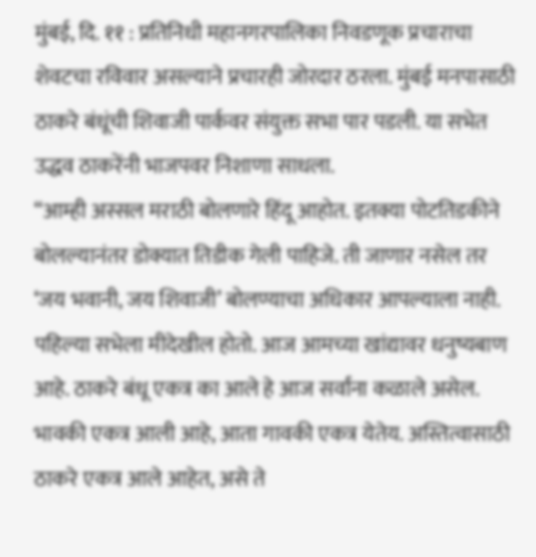मुंबई, दि. ११ : प्रतिनिधी महानगरपालिका निवडणूक प्रचाराचा शेवटचा रविवार असल्याने प्रचारही जोरदार ठरला. मुंबई मनपासाठी ठाकरे बंधूंची शिवाजी पार्कवर संयुक्त सभा पार पडली. या सभेत उद्धव ठाकरेंनी भाजपवर निशाणा साधला.
“आम्ही अस्सल मराठी बोलणारे हिंदू आहोत. इतक्या पोटतिडकीने बोलल्यानंतर डोक्यात तिडीक गेली पाहिजे. ती जाणार नसेल तर ‘जय भवानी, जय शिवाजी’ बोलण्याचा अधिकार आपल्याला नाही. पहिल्या सभेला मीदेखील होतो. आज आमच्या खांद्यावर धनुष्यबाण आहे. ठाकरे बंधू एकत्र का आले हे आज सर्वांना कळाले असेल. भावकी एकत्र आली आहे, आता गावकी एकत्र येतेय. अस्तित्वासाठी ठाकरे एकत्र आले आहेत, असे ते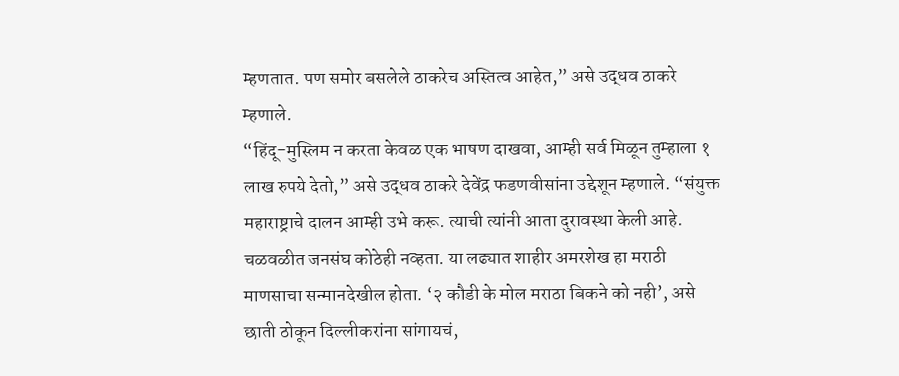म्हणतात. पण समोर बसलेले ठाकरेच अस्तित्व आहेत,” असे उद्धव ठाकरे म्हणाले.
“हिंदू-मुस्लिम न करता केवळ एक भाषण दाखवा, आम्ही सर्व मिळून तुम्हाला १ लाख रुपये देतो,” असे उद्धव ठाकरे देवेंद्र फडणवीसांना उद्देशून म्हणाले. “संयुक्त महाराष्ट्राचे दालन आम्ही उभे करू. त्याची त्यांनी आता दुरावस्था केली आहे. चळवळीत जनसंघ कोठेही नव्हता. या लढ्यात शाहीर अमरशेख हा मराठी माणसाचा सन्मानदेखील होता. ‘२ कौडी के मोल मराठा बिकने को नही’, असे छाती ठोकून दिल्लीकरांना सांगायचं,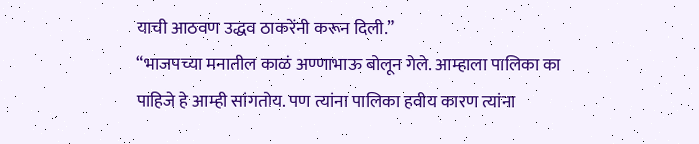याची आठवण उद्धव ठाकरेंनी करून दिली.”
“भाजपच्या मनातील काळं अण्णाभाऊ बोलून गेले. आम्हाला पालिका का पाहिजे हे आम्ही सांगतोय. पण त्यांना पालिका हवीय कारण त्यांना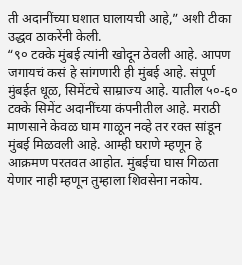ती अदानींच्या घशात घालायची आहे,” अशी टीका उद्धव ठाकरेंनी केली.
“९० टक्के मुंबई त्यांनी खोदून ठेवली आहे. आपण जगायचं कसं हे सांगणारी ही मुंबई आहे. संपूर्ण मुंबईत धूळ, सिमेंटचे साम्राज्य आहे. यातील ५०-६० टक्के सिमेंट अदानींच्या कंपनीतील आहे. मराठी माणसाने केवळ घाम गाळून नव्हे तर रक्त सांडून मुंबई मिळवली आहे. आम्ही घराणे म्हणून हे आक्रमण परतवत आहोत. मुंबईचा घास गिळता येणार नाही म्हणून तुम्हाला शिवसेना नकोय.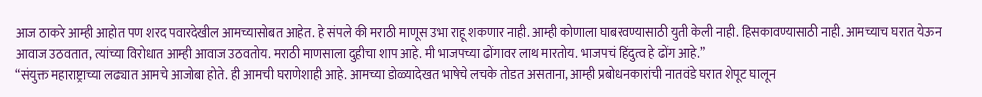आज ठाकरे आम्ही आहोत पण शरद पवारदेखील आमच्यासोबत आहेत. हे संपले की मराठी माणूस उभा राहू शकणार नाही. आम्ही कोणाला घाबरवण्यासाठी युती केली नाही. हिसकावण्यासाठी नाही. आमच्याच घरात येऊन आवाज उठवतात, त्यांच्या विरोधात आम्ही आवाज उठवतोय. मराठी माणसाला दुहीचा शाप आहे. मी भाजपच्या ढोंगावर लाथ मारतोय. भाजपचं हिंदुत्व हे ढोंग आहे.”
“संयुक्त महाराष्ट्राच्या लढ्यात आमचे आजोबा होते. ही आमची घराणेशाही आहे. आमच्या डोळ्यादेखत भाषेचे लचके तोडत असताना, आम्ही प्रबोधनकारांची नातवंडे घरात शेपूट घालून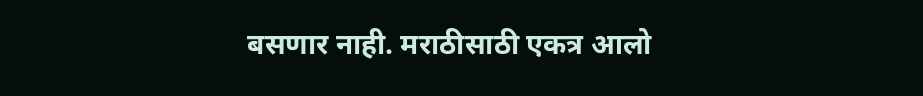बसणार नाही. मराठीसाठी एकत्र आलो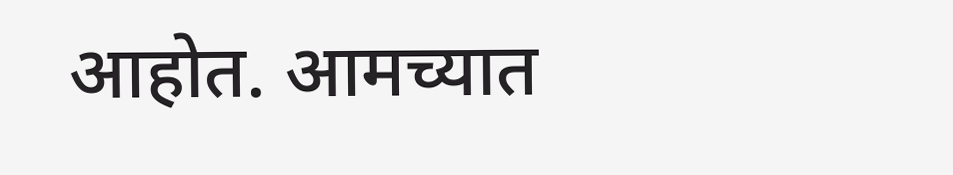आहोत. आमच्यात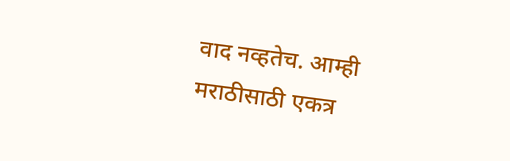वाद नव्हतेच. आम्ही मराठीसाठी एकत्र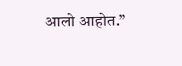आलो आहोत.”